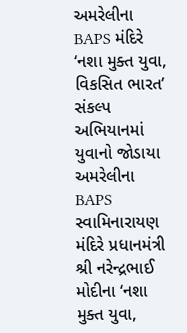અમરેલીના BAPS મંદિરે ‘નશા મુક્ત યુવા, વિકસિત ભારત’ સંકલ્પ અભિયાનમાં યુવાનો જોડાયા
અમરેલીના BAPS સ્વામિનારાયણ મંદિરે પ્રધાનમંત્રી શ્રી નરેન્દ્રભાઈ મોદીના ‘નશા મુક્ત યુવા,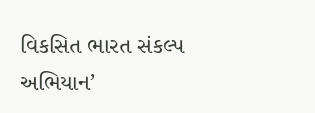વિકસિત ભારત સંકલ્પ અભિયાન’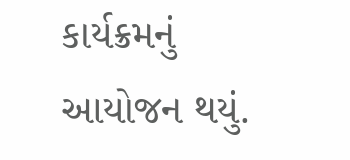કાર્યક્રમનું આયોજન થયું.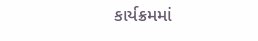કાર્યક્રમમાં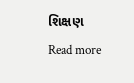શિક્ષણ
Read more